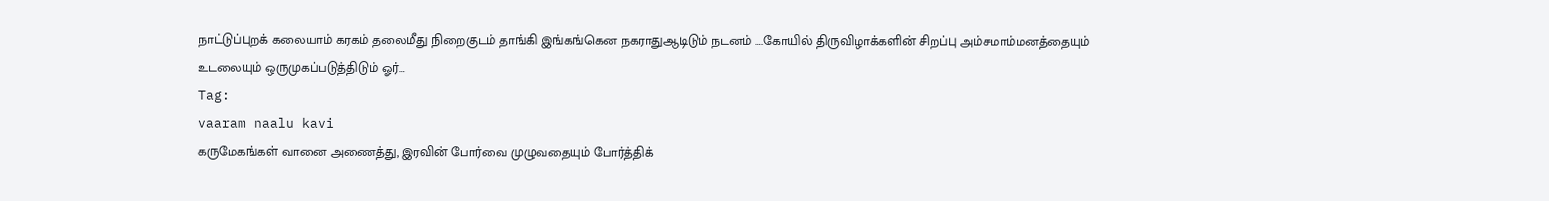நாட்டுப்புறக் கலையாம் கரகம் தலைமீது நிறைகுடம் தாங்கி இங்கங்கென நகராதுஆடிடும் நடனம் ….கோயில் திருவிழாக்களின் சிறப்பு அம்சமாம்மனத்தையும் உடலையும் ஒருமுகப்படுத்திடும் ஓர்…
Tag:
vaaram naalu kavi
கருமேகங்கள் வானை அணைத்து, இரவின் போர்வை முழுவதையும் போர்த்திக்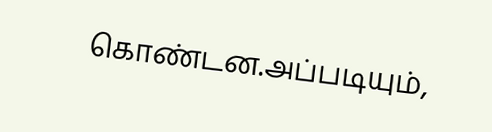கொண்டன.அப்படியும்,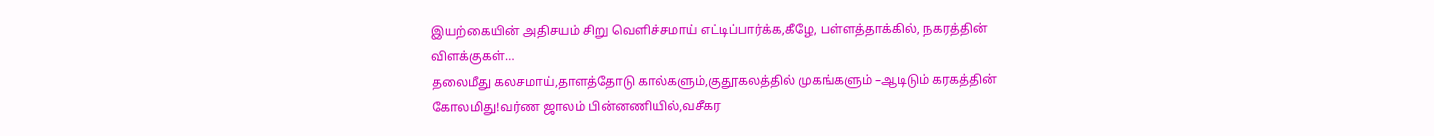இயற்கையின் அதிசயம் சிறு வெளிச்சமாய் எட்டிப்பார்க்க,கீழே, பள்ளத்தாக்கில், நகரத்தின் விளக்குகள்…
தலைமீது கலசமாய்,தாளத்தோடு கால்களும்,குதூகலத்தில் முகங்களும் –ஆடிடும் கரகத்தின் கோலமிது!வர்ண ஜாலம் பின்னணியில்,வசீகர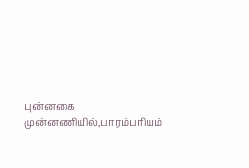புன்னகை முன்னணியில்,பாரம்பரியம்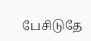பேசிடுதே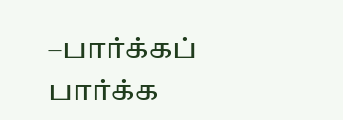–பார்க்கப் பார்க்க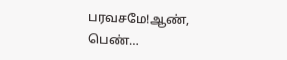பரவசமே!ஆண், பெண்…